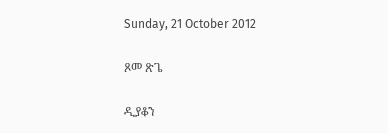Sunday, 21 October 2012

ጾመ ጽጌ

ዲያቆን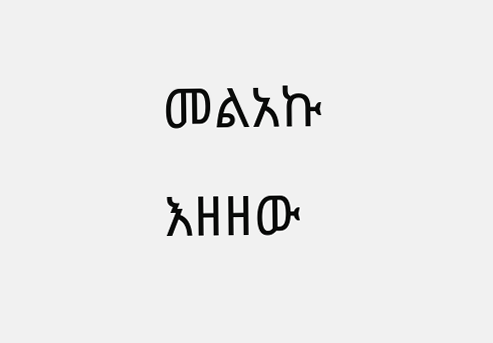መልአኩ እዘዘው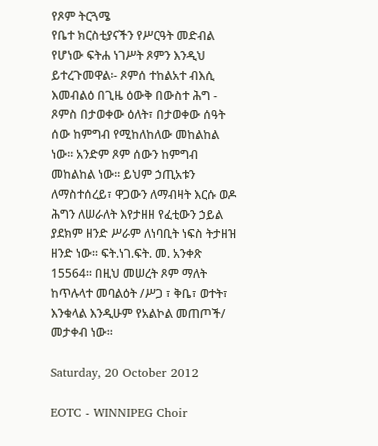የጾም ትርጓሜ
የቤተ ክርስቲያናችን የሥርዓት መድብል የሆነው ፍትሐ ነገሥት ጾምን እንዲህ ይተረጉመዋል፡- ጾምሰ ተከልአተ ብእሲ እመብልዕ በጊዜ ዕውቅ በውስተ ሕግ - ጾምስ በታወቀው ዕለት፣ በታወቀው ሰዓት ሰው ከምግብ የሚከለከለው መከልከል ነው፡፡ አንድም ጾም ሰውን ከምግብ መከልከል ነው፡፡ ይህም ኃጢአቱን ለማስተሰረይ፣ ዋጋውን ለማብዛት እርሱ ወዶ ሕግን ለሠራለት እየታዘዘ የፈቲውን ኃይል ያደክም ዘንድ ሥራም ለነባቢት ነፍስ ትታዘዝ ዘንድ ነው፡፡ ፍት.ነገ.ፍት. መ. አንቀጽ 15564፡፡ በዚህ መሠረት ጾም ማለት ከጥሉላተ መባልዕት /ሥጋ ፣ ቅቤ፣ ወተት፣ እንቁላል እንዲሁም የአልኮል መጠጦች/ መታቀብ ነው፡፡

Saturday, 20 October 2012

EOTC - WINNIPEG Choir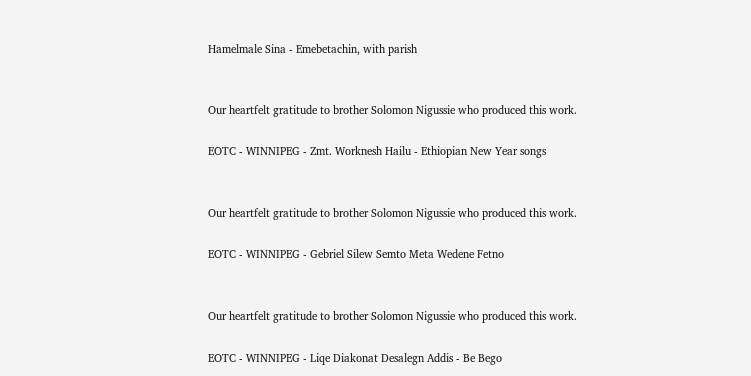Hamelmale Sina - Emebetachin, with parish


Our heartfelt gratitude to brother Solomon Nigussie who produced this work.

EOTC - WINNIPEG - Zmt. Worknesh Hailu - Ethiopian New Year songs


Our heartfelt gratitude to brother Solomon Nigussie who produced this work.

EOTC - WINNIPEG - Gebriel Silew Semto Meta Wedene Fetno


Our heartfelt gratitude to brother Solomon Nigussie who produced this work.

EOTC - WINNIPEG - Liqe Diakonat Desalegn Addis - Be Bego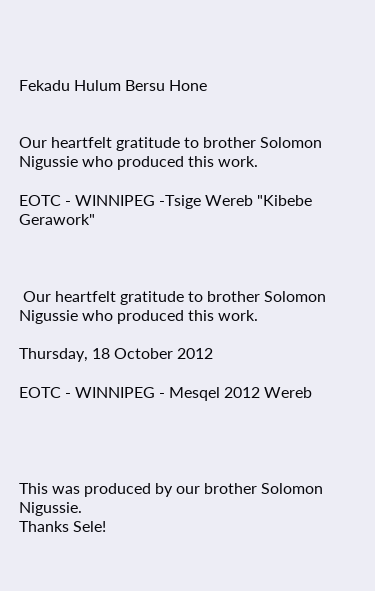Fekadu Hulum Bersu Hone


Our heartfelt gratitude to brother Solomon Nigussie who produced this work.

EOTC - WINNIPEG -Tsige Wereb "Kibebe Gerawork"



 Our heartfelt gratitude to brother Solomon Nigussie who produced this work.

Thursday, 18 October 2012

EOTC - WINNIPEG - Mesqel 2012 Wereb




This was produced by our brother Solomon Nigussie.
Thanks Sele!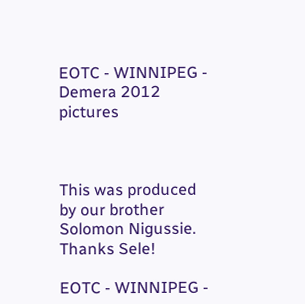EOTC - WINNIPEG - Demera 2012 pictures



This was produced by our brother Solomon Nigussie.
Thanks Sele!

EOTC - WINNIPEG -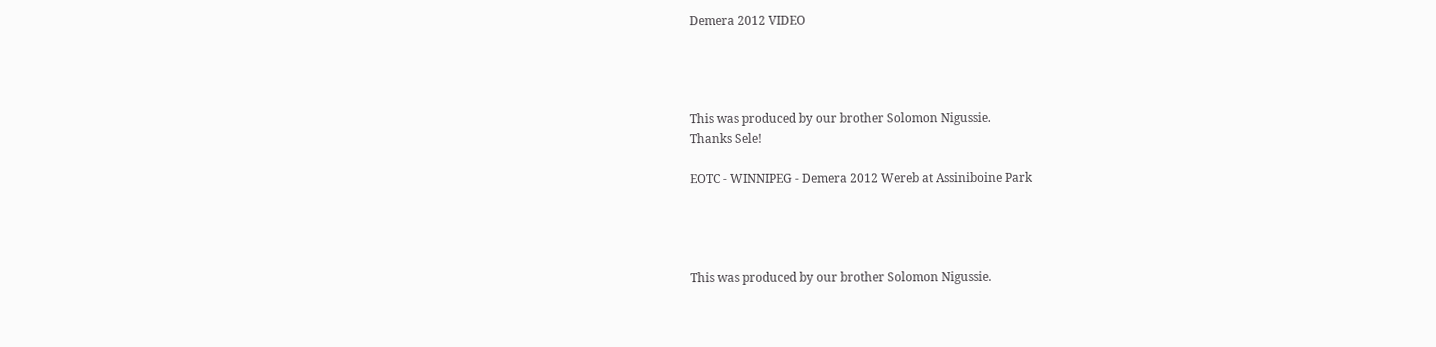Demera 2012 VIDEO




This was produced by our brother Solomon Nigussie.
Thanks Sele!

EOTC - WINNIPEG - Demera 2012 Wereb at Assiniboine Park




This was produced by our brother Solomon Nigussie.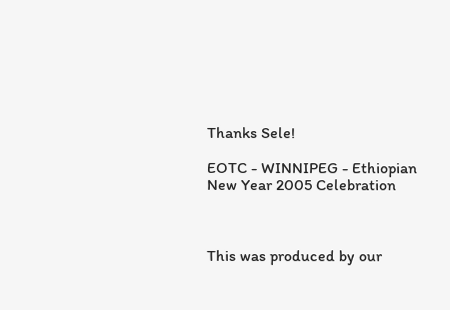Thanks Sele!

EOTC - WINNIPEG - Ethiopian New Year 2005 Celebration



This was produced by our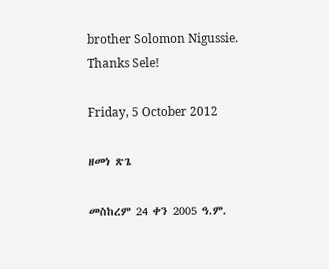brother Solomon Nigussie.
Thanks Sele!

Friday, 5 October 2012

ዘመነ ጽጌ

መስከረም 24 ቀን 2005 ዓ.ም.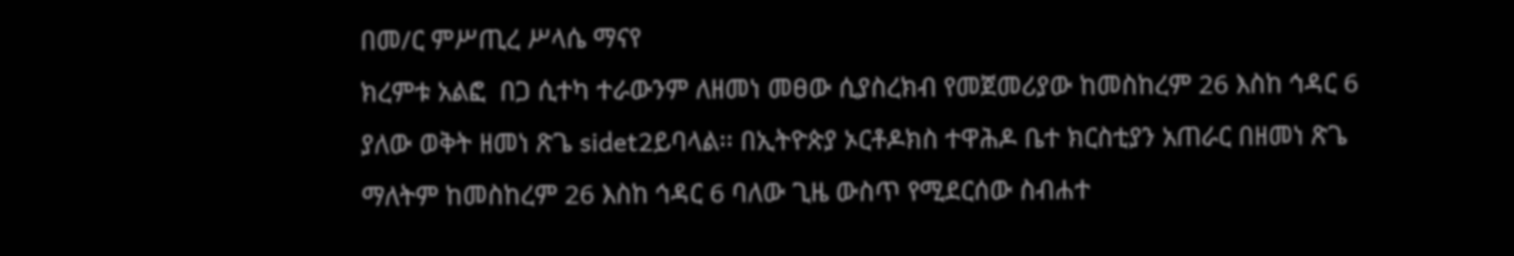በመ/ር ምሥጢረ ሥላሴ ማናየ
ክረምቱ አልፎ  በጋ ሲተካ ተራውንም ለዘመነ መፀው ሲያስረክብ የመጀመሪያው ከመስከረም 26 እስከ ኅዳር 6 ያለው ወቅት ዘመነ ጽጌ sidet2ይባላል፡፡ በኢትዮጵያ ኦርቶዶክስ ተዋሕዶ ቤተ ክርስቲያን አጠራር በዘመነ ጽጌ ማለትም ከመስከረም 26 እስከ ኅዳር 6 ባለው ጊዜ ውስጥ የሚደርሰው ስብሐተ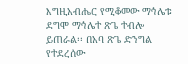እግዚአብሔር የሚቆመው ማኅሌቱ ደግሞ ማኅሌተ ጽጌ ተብሎ ይጠራል፡፡ በአባ ጽጌ ድንግል የተደረሰው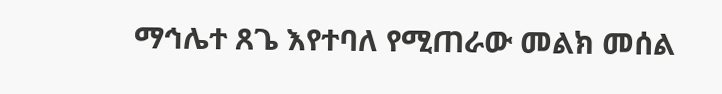ማኅሌተ ጸጌ እየተባለ የሚጠራው መልክ መሰል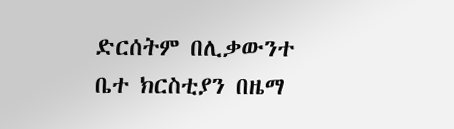ድርሰትም በሊቃውንተ ቤተ ክርስቲያን በዜማ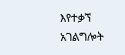እየተቃኘ አገልግሎት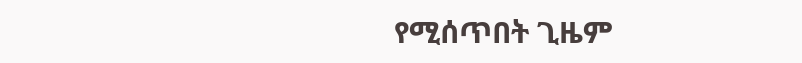የሚሰጥበት ጊዜም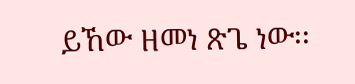ይኸው ዘመነ ጽጌ ነው፡፡